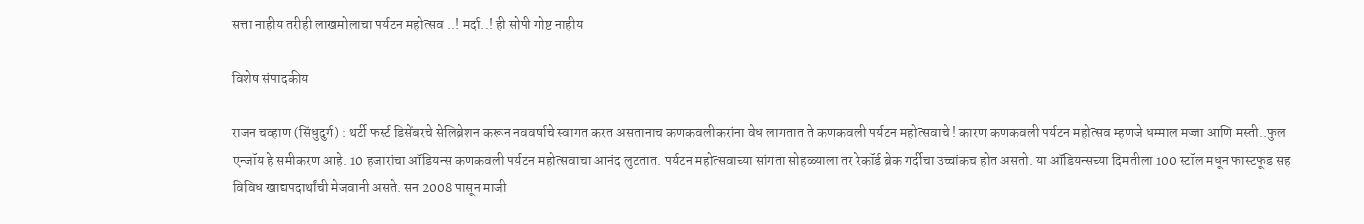सत्ता नाहीय तरीही लाखमोलाचा पर्यटन महोत्सव ..! मर्दा..! ही सोपी गोष्ट नाहीय

विशेष संपादकीय

राजन चव्हाण (सिंधुदुर्ग) : थर्टी फर्स्ट डिसेंबरचे सेलिब्रेशन करून नववर्षाचे स्वागत करत असतानाच कणकवलीकरांना वेध लागतात ते कणकवली पर्यटन महोत्सवाचे ! कारण कणकवली पर्यटन महोत्सव म्हणजे धम्माल मज्जा आणि मस्ती..फुल एन्जॉय हे समीकरण आहे. 10 हजारांचा ऑडियन्स कणकवली पर्यटन महोत्सवाचा आनंद लुटतात. पर्यटन महोत्सवाच्या सांगता सोहळ्याला तर रेकॉर्ड ब्रेक गर्दीचा उच्चांकच होत असतो. या ऑडियन्सच्या दिमतीला 100 स्टॉल मधून फास्टफूड सह विविध खाद्यपदार्थांची मेजवानी असते. सन 2008 पासून माजी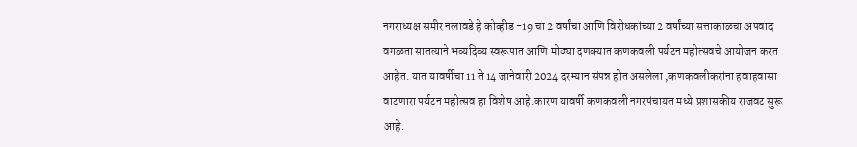नगराध्यक्ष समीर नलावडे हे कोव्हीड -19 चा 2 वर्षांचा आणि विरोधकांच्या 2 वर्षांच्या सत्ताकाळचा अपवाद वगळता सातत्याने भव्यदिव्य स्वरूपात आणि मोठ्या दणक्यात कणकवली पर्यटन महोत्सवचे आयोजन करत आहेत. यात यावर्षीचा 11 ते 14 जानेवारी 2024 दरम्यान संपन्न होत असलेला ,कणकवलीकरांना हवाहवासा वाटणारा पर्यटन महोत्सव हा विशेष आहे.कारण यावर्षी कणकवली नगरपंचायत मध्ये प्रशासकीय राजवट सुरू आहे.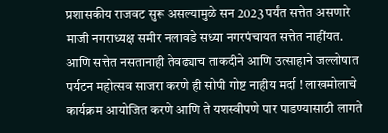प्रशासकीय राजवट सुरू असल्यामुळे सन 2023 पर्यंत सत्तेत असणारे माजी नगराध्यक्ष समीर नलावडे सध्या नगरपंचायत सत्तेत नाहींयत. आणि सत्तेत नसतानाही तेवढ्याच ताकदीने आणि उत्साहाने जल्लोषात पर्यटन महोत्सव साजरा करणे ही सोपी गोष्ट नाहीय मर्दा ! लाखमोलाचे कार्यक्रम आयोजित करणे आणि ते यशस्वीपणे पार पाडण्यासाठी लागते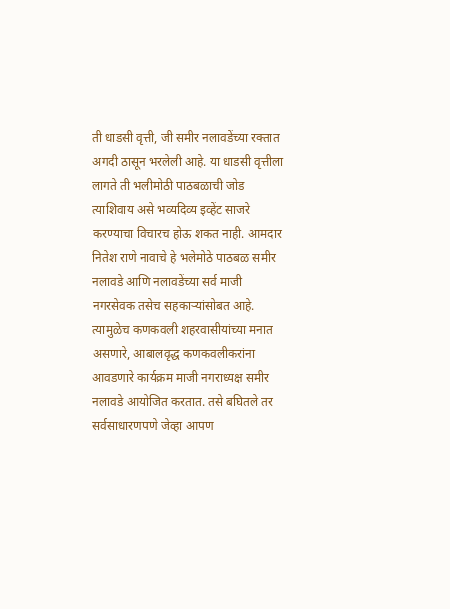ती धाडसी वृत्ती, जी समीर नलावडेंच्या रक्तात अगदी ठासून भरलेली आहे. या धाडसी वृत्तीला लागते ती भलीमोठी पाठबळाची जोड त्याशिवाय असे भव्यदिव्य इव्हेंट साजरे करण्याचा विचारच होऊ शकत नाही. आमदार नितेश राणे नावाचे हे भलेमोठे पाठबळ समीर नलावडे आणि नलावडेंच्या सर्व माजी नगरसेवक तसेच सहकाऱ्यांसोबत आहे. त्यामुळेच कणकवली शहरवासीयांच्या मनात असणारे, आबालवृद्ध कणकवलीकरांना आवडणारे कार्यक्रम माजी नगराध्यक्ष समीर नलावडे आयोजित करतात. तसे बघितले तर सर्वसाधारणपणे जेव्हा आपण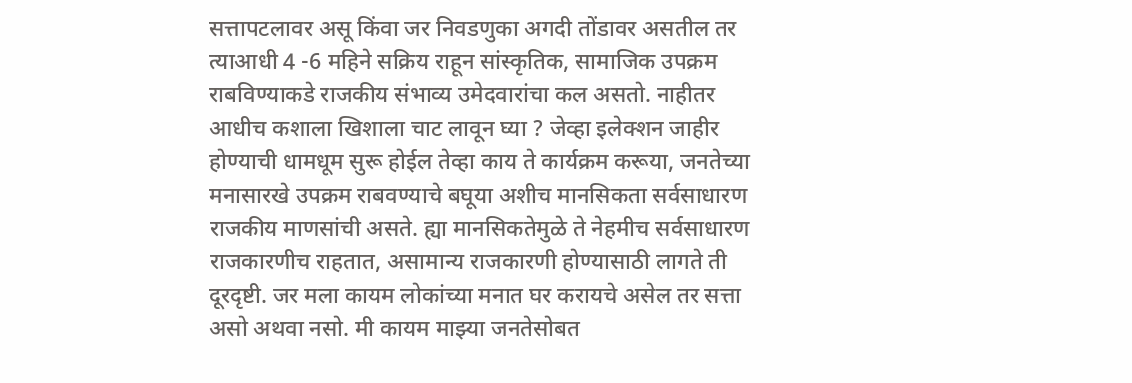सत्तापटलावर असू किंवा जर निवडणुका अगदी तोंडावर असतील तर त्याआधी 4 -6 महिने सक्रिय राहून सांस्कृतिक, सामाजिक उपक्रम राबविण्याकडे राजकीय संभाव्य उमेदवारांचा कल असतो. नाहीतर आधीच कशाला खिशाला चाट लावून घ्या ? जेव्हा इलेक्शन जाहीर होण्याची धामधूम सुरू होईल तेव्हा काय ते कार्यक्रम करूया, जनतेच्या मनासारखे उपक्रम राबवण्याचे बघूया अशीच मानसिकता सर्वसाधारण राजकीय माणसांची असते. ह्या मानसिकतेमुळे ते नेहमीच सर्वसाधारण राजकारणीच राहतात, असामान्य राजकारणी होण्यासाठी लागते ती दूरदृष्टी. जर मला कायम लोकांच्या मनात घर करायचे असेल तर सत्ता असो अथवा नसो. मी कायम माझ्या जनतेसोबत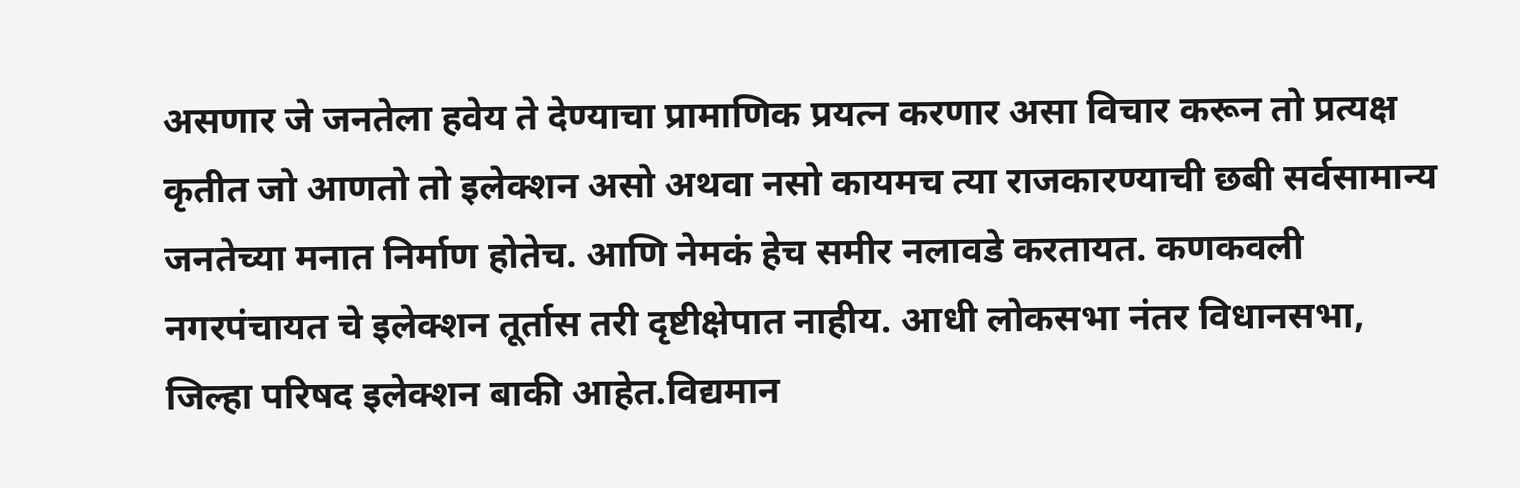असणार जे जनतेला हवेय ते देण्याचा प्रामाणिक प्रयत्न करणार असा विचार करून तो प्रत्यक्ष कृतीत जो आणतो तो इलेक्शन असो अथवा नसो कायमच त्या राजकारण्याची छबी सर्वसामान्य जनतेच्या मनात निर्माण होतेच. आणि नेमकं हेच समीर नलावडे करतायत. कणकवली नगरपंचायत चे इलेक्शन तूर्तास तरी दृष्टीक्षेपात नाहीय. आधी लोकसभा नंतर विधानसभा, जिल्हा परिषद इलेक्शन बाकी आहेत.विद्यमान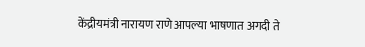केंद्रीयमंत्री नारायण राणे आपल्या भाषणात अगदी ते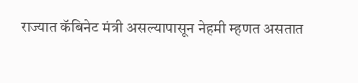राज्यात कॅबिनेट मंत्री असल्यापासून नेहमी म्हणत असतात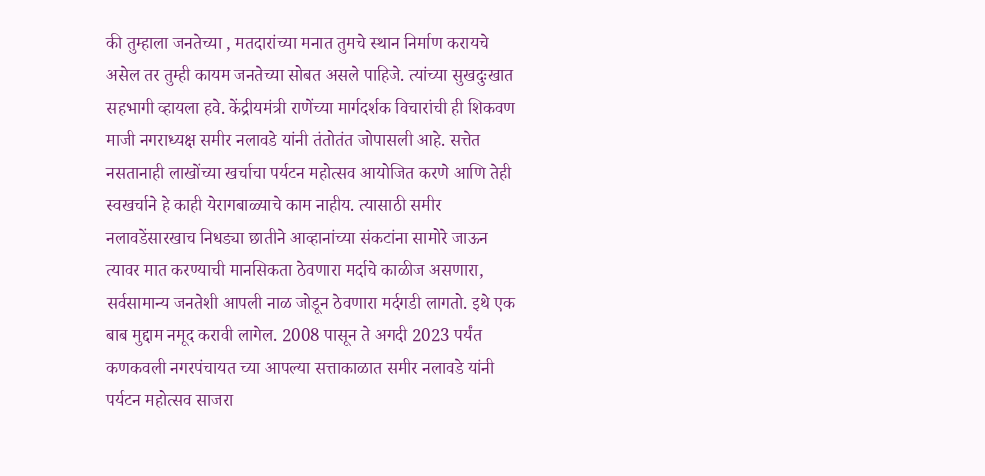की तुम्हाला जनतेच्या , मतदारांच्या मनात तुमचे स्थान निर्माण करायचे असेल तर तुम्ही कायम जनतेच्या सोबत असले पाहिजे. त्यांच्या सुखदुःखात सहभागी व्हायला हवे. केंद्रीयमंत्री राणेंच्या मार्गदर्शक विचारांची ही शिकवण माजी नगराध्यक्ष समीर नलावडे यांनी तंतोतंत जोपासली आहे. सत्तेत नसतानाही लाखोंच्या खर्चाचा पर्यटन महोत्सव आयोजित करणे आणि तेही स्वखर्चाने हे काही येरागबाळ्याचे काम नाहीय. त्यासाठी समीर नलावडेंसारखाच निधड्या छातीने आव्हानांच्या संकटांना सामोरे जाऊन त्यावर मात करण्याची मानसिकता ठेवणारा मर्दाचे काळीज असणारा, सर्वसामान्य जनतेशी आपली नाळ जोडून ठेवणारा मर्दगडी लागतो. इथे एक बाब मुद्दाम नमूद करावी लागेल. 2008 पासून ते अगदी 2023 पर्यंत कणकवली नगरपंचायत च्या आपल्या सत्ताकाळात समीर नलावडे यांनी पर्यटन महोत्सव साजरा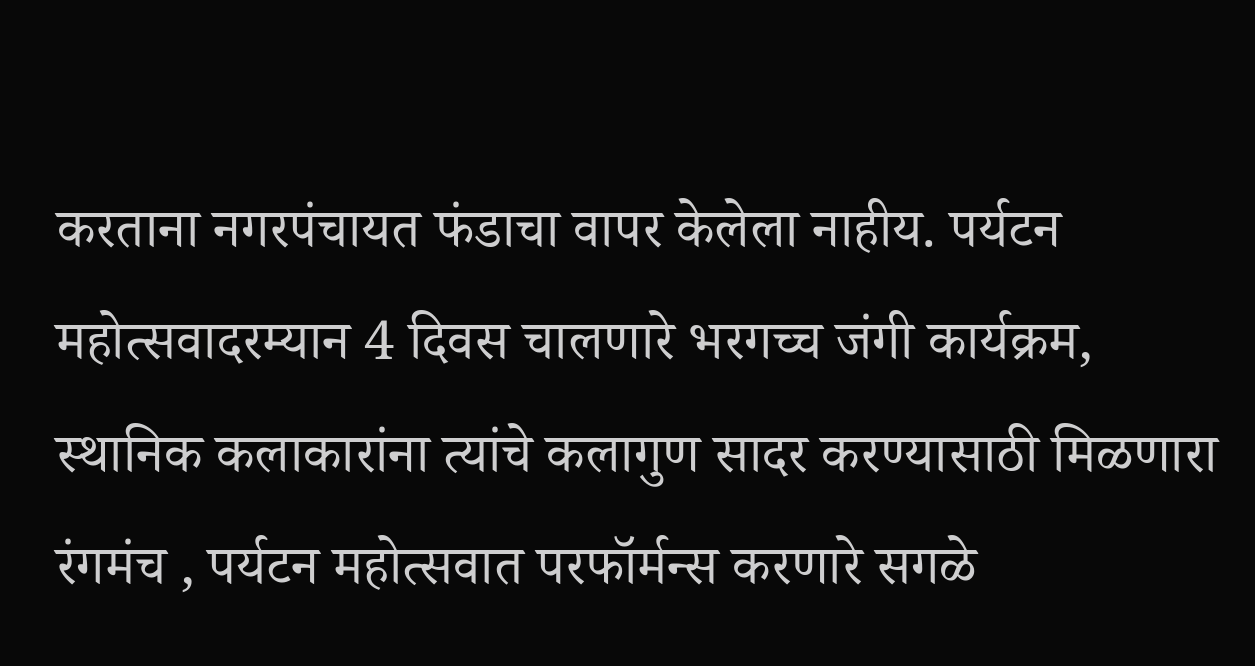करताना नगरपंचायत फंडाचा वापर केलेला नाहीय. पर्यटन महोत्सवादरम्यान 4 दिवस चालणारे भरगच्च जंगी कार्यक्रम, स्थानिक कलाकारांना त्यांचे कलागुण सादर करण्यासाठी मिळणारा रंगमंच , पर्यटन महोत्सवात परफॉर्मन्स करणारे सगळे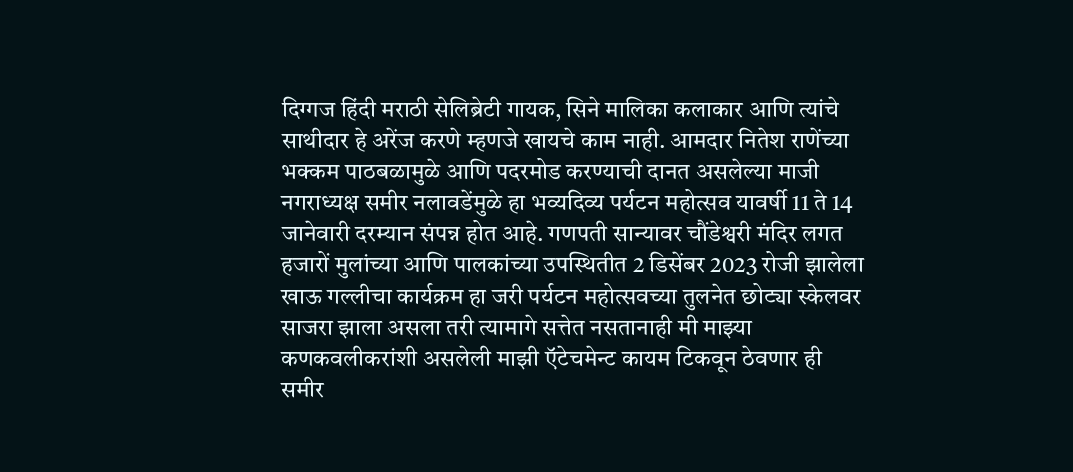दिग्गज हिंदी मराठी सेलिब्रेटी गायक, सिने मालिका कलाकार आणि त्यांचे साथीदार हे अरेंज करणे म्हणजे खायचे काम नाही. आमदार नितेश राणेंच्या भक्कम पाठबळामुळे आणि पदरमोड करण्याची दानत असलेल्या माजी नगराध्यक्ष समीर नलावडेंमुळे हा भव्यदिव्य पर्यटन महोत्सव यावर्षी 11 ते 14 जानेवारी दरम्यान संपन्न होत आहे. गणपती सान्यावर चौंडेश्वरी मंदिर लगत हजारों मुलांच्या आणि पालकांच्या उपस्थितीत 2 डिसेंबर 2023 रोजी झालेला खाऊ गल्लीचा कार्यक्रम हा जरी पर्यटन महोत्सवच्या तुलनेत छोट्या स्केलवर साजरा झाला असला तरी त्यामागे सत्तेत नसतानाही मी माझ्या कणकवलीकरांशी असलेली माझी ऍटेचमेन्ट कायम टिकवून ठेवणार ही समीर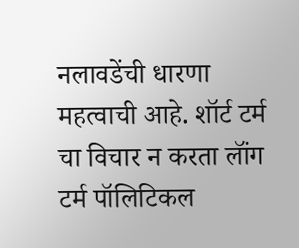नलावडेंची धारणा महत्वाची आहे. शॉर्ट टर्म चा विचार न करता लॉंग टर्म पॉलिटिकल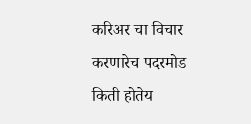करिअर चा विचार करणारेच पदरमोड किती होतेय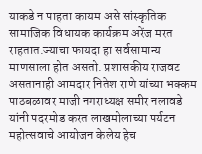याकडे न पाहता कायम असे सांस्कृतिक सामाजिक विधायक कार्यक्रम अरेंज मरत राहतात.ज्याचा फायदा हा सर्वसामान्य माणसाला होत असतो. प्रशासकीय राजवट असतानाही आमदार नितेश राणे यांच्या भक्कम पाठबळावर माजी नगराध्यक्ष समीर नलावडे यांनी पदरमोड करत लाखमोलाच्या पर्यटन महोत्सवाचे आयोजन केलेय हेच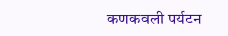कणकवली पर्यटन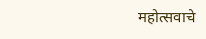महोत्सवाचे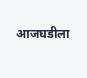आजघडीला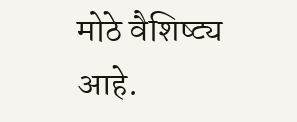मोठे वैशिष्ट्य आहे.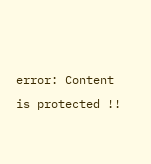error: Content is protected !!